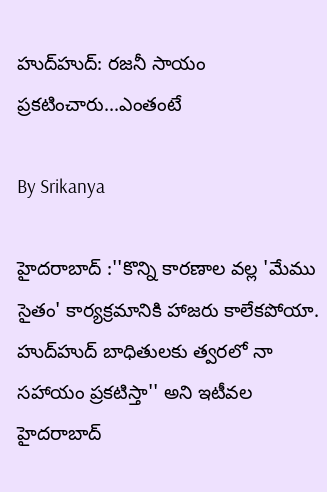హుద్‌హుద్‌: రజనీ సాయం ప్రకటించారు...ఎంతంటే

By Srikanya

హైదరాబాద్ :''కొన్ని కారణాల వల్ల 'మేము సైతం' కార్యక్రమానికి హాజరు కాలేకపోయా. హుద్‌హుద్‌ బాధితులకు త్వరలో నా సహాయం ప్రకటిస్తా'' అని ఇటీవల హైదరాబాద్‌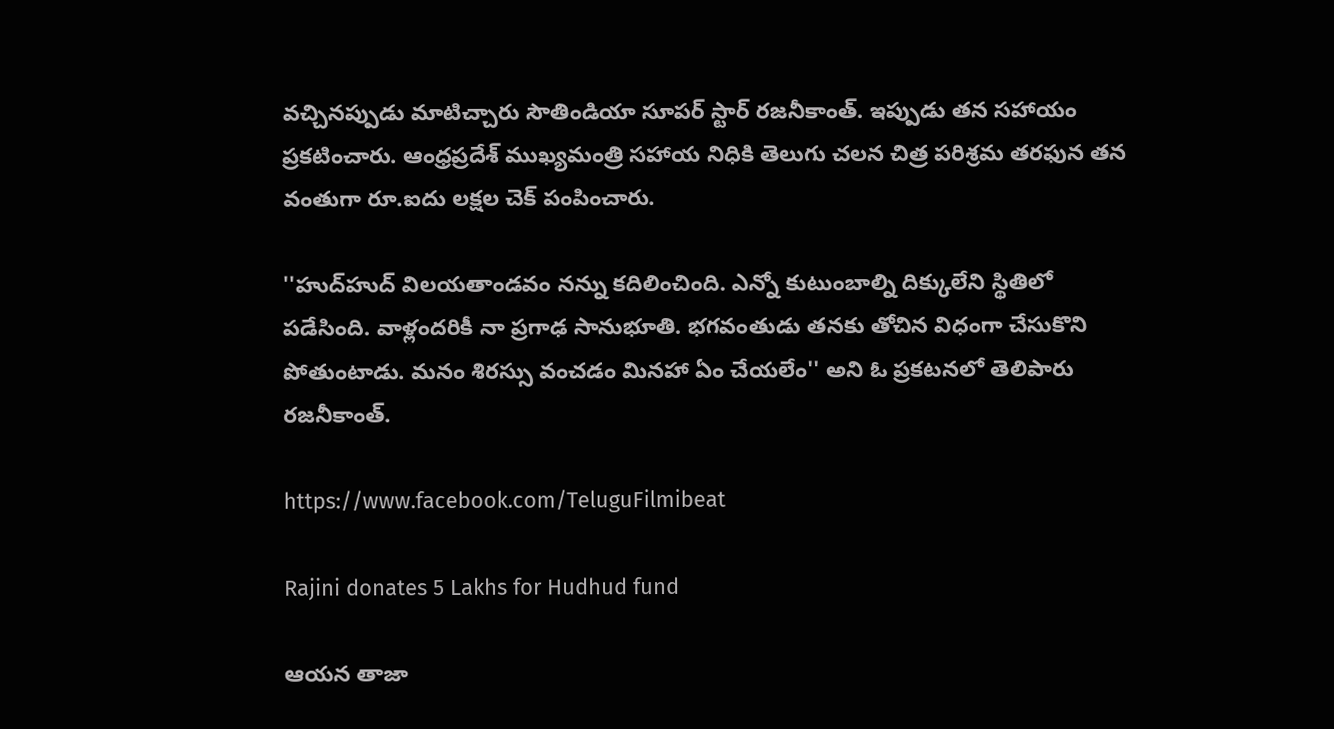వచ్చినప్పుడు మాటిచ్చారు సౌతిండియా సూపర్ స్టార్ రజనీకాంత్‌. ఇప్పుడు తన సహాయం ప్రకటించారు. ఆంధ్రప్రదేశ్‌ ముఖ్యమంత్రి సహాయ నిధికి తెలుగు చలన చిత్ర పరిశ్రమ తరఫున తన వంతుగా రూ.ఐదు లక్షల చెక్‌ పంపించారు.

''హుద్‌హుద్‌ విలయతాండవం నన్ను కదిలించింది. ఎన్నో కుటుంబాల్ని దిక్కులేని స్థితిలో పడేసింది. వాళ్లందరికీ నా ప్రగాఢ సానుభూతి. భగవంతుడు తనకు తోచిన విధంగా చేసుకొని పోతుంటాడు. మనం శిరస్సు వంచడం మినహా ఏం చేయలేం'' అని ఓ ప్రకటనలో తెలిపారు రజనీకాంత్‌.

https://www.facebook.com/TeluguFilmibeat

Rajini donates 5 Lakhs for Hudhud fund

ఆయన తాజా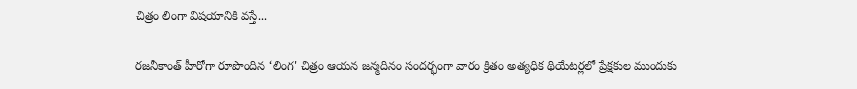చిత్రం లింగా విషయానికి వస్తే...

రజనీకాంత్‌ హీరోగా రూపొందిన ‘లింగ' చిత్రం ఆయన జన్మదినం సందర్భంగా వారం క్రితం అత్యధిక థియేటర్లలో ప్రేక్షకుల ముందుకు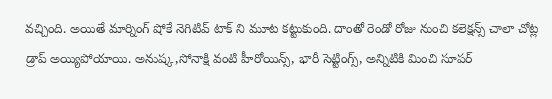వచ్చింది. అయితే మార్నింగ్ షోకే నెగిటివ్ టాక్ ని మూట కట్టుకుంది. దాంతో రెండో రోజు నుంచి కలెక్షన్స్ చాలా చోట్ల డ్రాప్ అయ్యిపోయాయి. అనుష్క,సోనాక్షి వంటి హీరోయిన్స్, భారీ సెట్టింగ్స్, అన్నిటికి మించి సూపర్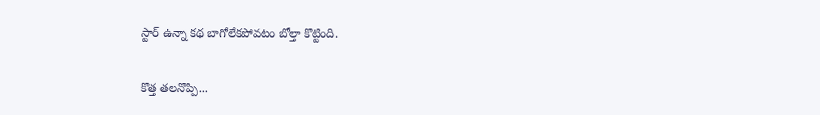స్టార్ ఉన్నా కథ బాగోలేకపోవటం బోల్తా కొట్టింది.

కొత్త తలనొప్పి...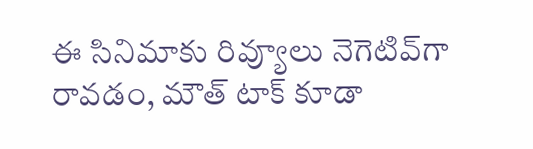ఈ సినిమాకు రివ్యూలు నెగెటివ్‌గా రావడం, మౌత్ టాక్ కూడా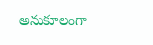అనుకూలంగా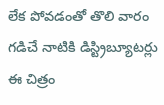లేక పోవడంతో తొలి వారం గడిచే నాటికి డిస్ట్రిబ్యూటర్లు ఈ చిత్రం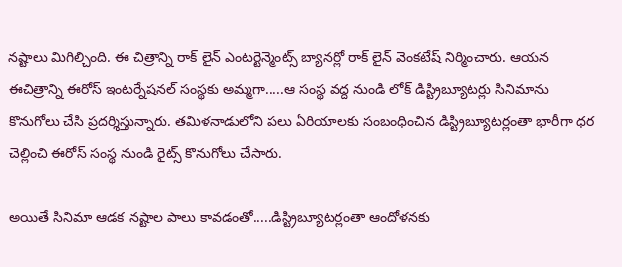నష్టాలు మిగిల్చింది. ఈ చిత్రాన్ని రాక్ లైన్ ఎంటర్టెన్మెంట్స్ బ్యానర్లో రాక్ లైన్ వెంకటేష్ నిర్మించారు. ఆయన ఈచిత్రాన్ని ఈరోస్ ఇంటర్నేషనల్ సంస్థకు అమ్మగా.....ఆ సంస్థ వద్ద నుండి లోక్ డిస్ట్రిబ్యూటర్లు సినిమాను కొనుగోలు చేసి ప్రదర్శిస్తున్నారు. తమిళనాడులోని పలు ఏరియాలకు సంబంధించిన డిస్ట్రిబ్యూటర్లంతా భారీగా ధర చెల్లించి ఈరోస్ సంస్థ నుండి రైట్స్ కొనుగోలు చేసారు.

అయితే సినిమా ఆడక నష్టాల పాలు కావడంతో.....డిస్ట్రిబ్యూటర్లంతా ఆందోళనకు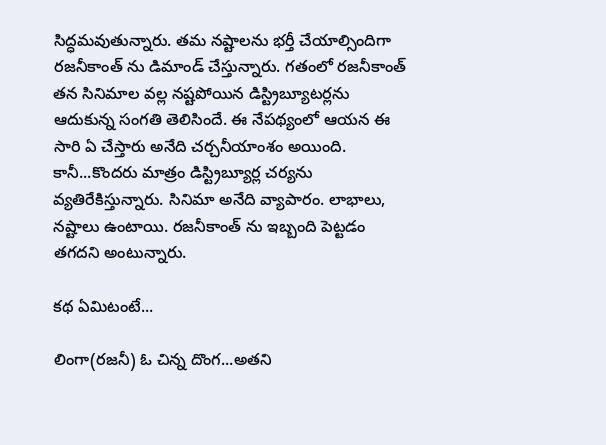సిద్ధమవుతున్నారు. తమ నష్టాలను భర్తీ చేయాల్సిందిగా రజనీకాంత్ ను డిమాండ్ చేస్తున్నారు. గతంలో రజనీకాంత్ తన సినిమాల వల్ల నష్టపోయిన డిస్ట్రిబ్యూటర్లను ఆదుకున్న సంగతి తెలిసిందే. ఈ నేపథ్యంలో ఆయన ఈ సారి ఏ చేస్తారు అనేది చర్చనీయాంశం అయింది. కానీ...కొందరు మాత్రం డిస్ట్రిబ్యూర్ల చర్యను వ్యతిరేకిస్తున్నారు. సినిమా అనేది వ్యాపారం. లాభాలు, నష్టాలు ఉంటాయి. రజనీకాంత్ ను ఇబ్బంది పెట్టడం తగదని అంటున్నారు.

కథ ఏమిటంటే...

లింగా(రజనీ) ఓ చిన్న దొంగ...అతని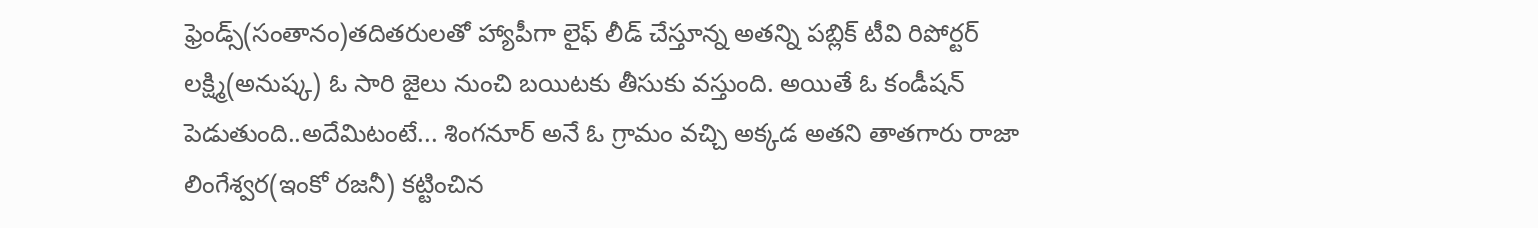ఫ్రెండ్స్(సంతానం)తదితరులతో హ్యాపీగా లైఫ్ లీడ్ చేస్తూన్న అతన్ని పబ్లిక్ టీవి రిపోర్టర్ లక్ష్మి(అనుష్క) ఓ సారి జైలు నుంచి బయిటకు తీసుకు వస్తుంది. అయితే ఓ కండీషన్ పెడుతుంది..అదేమిటంటే... శింగనూర్ అనే ఓ గ్రామం వచ్చి అక్కడ అతని తాతగారు రాజా లింగేశ్వర(ఇంకో రజనీ) కట్టించిన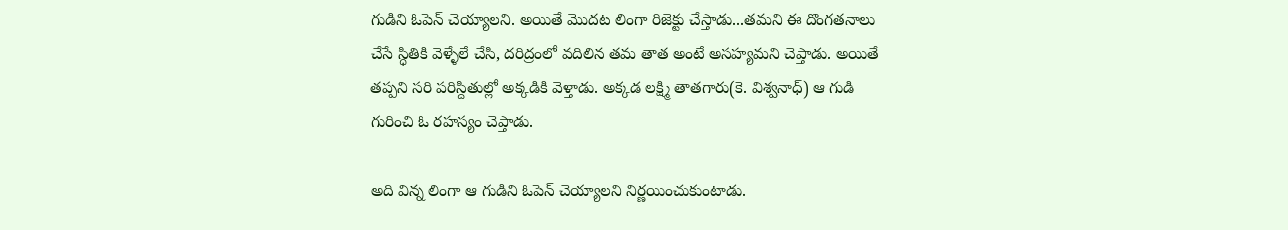గుడిని ఓపెన్ చెయ్యాలని. అయితే మొదట లింగా రిజెక్టు చేస్తాడు...తమని ఈ దొంగతనాలు చేసే స్ధితికి వెళ్ళేలే చేసి, దరిద్రంలో వదిలిన తమ తాత అంటే అసహ్యమని చెప్తాడు. అయితే తప్పని సరి పరిస్దితుల్లో అక్కడికి వెళ్తాడు. అక్కడ లక్ష్మి తాతగారు(కె. విశ్వనాధ్) ఆ గుడి గురించి ఓ రహస్యం చెప్తాడు.

అది విన్న లింగా ఆ గుడిని ఓపెన్ చెయ్యాలని నిర్ణయించుకుంటాడు.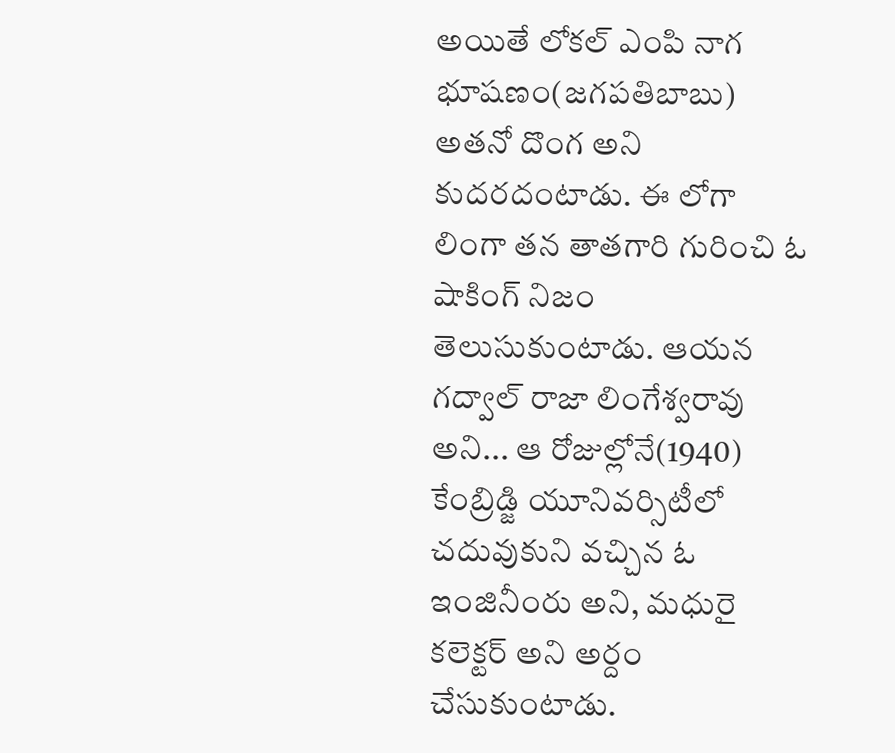అయితే లోకల్ ఎంపి నాగ భూషణం(జగపతిబాబు) అతనో దొంగ అని కుదరదంటాడు. ఈ లోగా లింగా తన తాతగారి గురించి ఓ షాకింగ్ నిజం తెలుసుకుంటాడు. ఆయన గద్వాల్ రాజా లింగేశ్వరావు అని... ఆ రోజుల్లోనే(1940) కేంబ్రిడ్జి యూనివర్సిటీలో చదువుకుని వచ్చిన ఓ ఇంజినీంరు అని, మధురై కలెక్టర్ అని అర్దం చేసుకుంటాడు.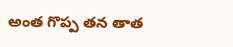అంత గొప్ప తన తాత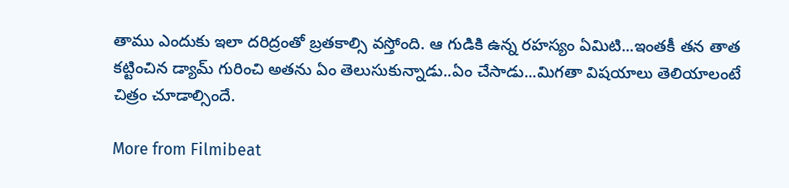తాము ఎందుకు ఇలా దరిద్రంతో బ్రతకాల్సి వస్తోంది. ఆ గుడికి ఉన్న రహస్యం ఏమిటి...ఇంతకీ తన తాత కట్టించిన డ్యామ్ గురించి అతను ఏం తెలుసుకున్నాడు..ఏం చేసాడు...మిగతా విషయాలు తెలియాలంటే చిత్రం చూడాల్సిందే.

More from Filmibeat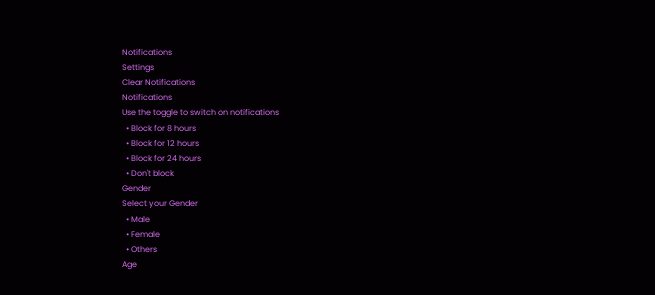Notifications
Settings
Clear Notifications
Notifications
Use the toggle to switch on notifications
  • Block for 8 hours
  • Block for 12 hours
  • Block for 24 hours
  • Don't block
Gender
Select your Gender
  • Male
  • Female
  • Others
Age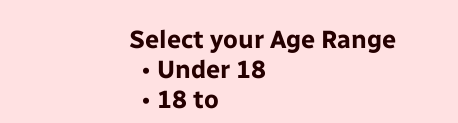Select your Age Range
  • Under 18
  • 18 to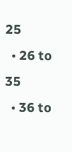25
  • 26 to 35
  • 36 to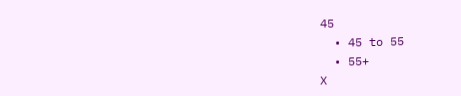45
  • 45 to 55
  • 55+
X